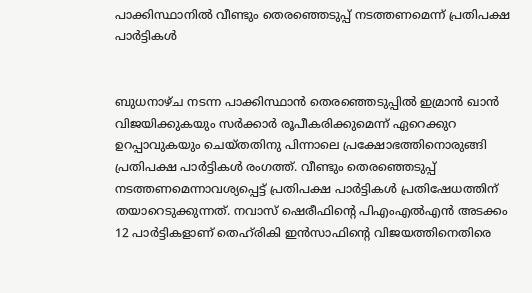പാക്കിസ്ഥാനില്‍ വീണ്ടും തെരഞ്ഞെടുപ്പ് നടത്തണമെന്ന് പ്രതിപക്ഷ പാര്‍ട്ടികള്‍


ബുധനാഴ്ച നടന്ന പാക്കിസ്ഥാന്‍ തെരഞ്ഞെടുപ്പില്‍ ഇമ്രാന്‍ ഖാന്‍ വിജയിക്കുകയും സര്‍ക്കാര്‍ രൂപീകരിക്കുമെന്ന് ഏറെക്കുറ ഉറപ്പാവുകയും ചെയ്തതിനു പിന്നാലെ പ്രക്ഷോഭത്തിനൊരുങ്ങി പ്രതിപക്ഷ പാര്‍ട്ടികള്‍ രംഗത്ത്. വീണ്ടും തെരഞ്ഞെടുപ്പ് നടത്തണമെന്നാവശ്യപ്പെട്ട് പ്രതിപക്ഷ പാര്‍ട്ടികള്‍ പ്രതിഷേധത്തിന് ത‍യാറെടുക്കുന്നത്. നവാസ് ഷെരീഫിന്‍റെ പിഎംഎല്‍എന്‍ അടക്കം 12 പാര്‍ട്ടികളാണ് തെഹ്‌രികി ഇന്‍സാഫിന്‍റെ വിജയത്തിനെതിരെ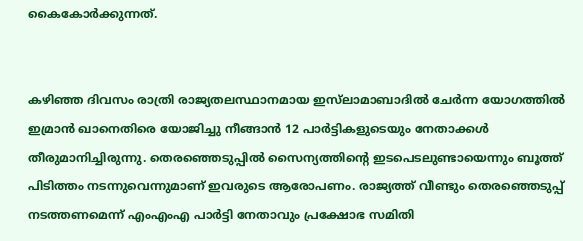കൈകോര്‍ക്കുന്നത്.


കഴിഞ്ഞ ദിവസം രാത്രി രാജ്യതലസ്ഥാനമായ ഇസ്‌ലാമാബാദില്‍ ചേര്‍ന്ന യോഗത്തില്‍ ഇമ്രാന്‍ ഖാനെതിരെ യോജിച്ചു നീങ്ങാന്‍ 12 പാര്‍ട്ടികളുടെയും നേതാക്കള്‍ തീരുമാനിച്ചിരുന്നു. തെരഞ്ഞെടുപ്പില്‍ സൈന്യത്തിന്‍റെ ഇടപെടലുണ്ടായെന്നും ബൂത്ത് പിടിത്തം നടന്നുവെന്നുമാണ് ഇവരുടെ ആരോപണം. രാജ്യത്ത് വീണ്ടും തെരഞ്ഞെടുപ്പ് നടത്തണമെന്ന് എംഎംഎ പാര്‍ട്ടി നേതാവും പ്രക്ഷോഭ സമിതി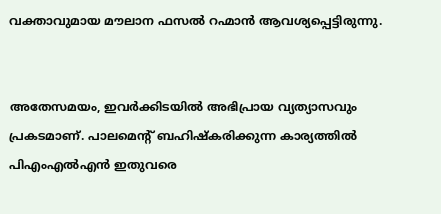വക്താവുമായ മൗലാന ഫസല്‍ റഹ്മാന്‍ ആവശ്യപ്പെട്ടിരുന്നു.


അതേസമയം, ഇവര്‍ക്കിടയില്‍ അഭിപ്രായ വ്യത്യാസവും പ്രകടമാണ്. പാലമെന്‍റ് ബഹിഷ്കരിക്കുന്ന കാര്യത്തില്‍ പിഎംഎല്‍എന്‍ ഇതുവരെ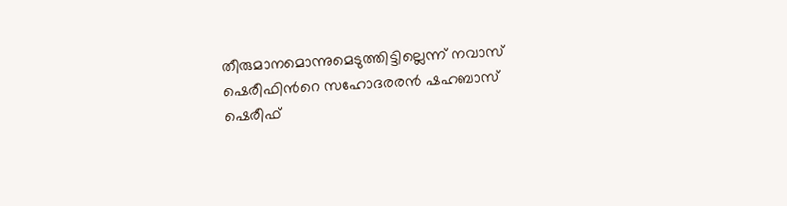തീരുമാനമൊന്നുമെടുത്തിട്ടില്ലെന്ന് നവാസ് ഷെരീഫിന്‍റെ സഹോദരരന്‍ ഷഹബാസ് ഷെരീഫ്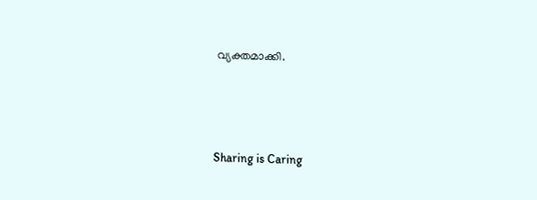വ്യക്തമാക്കി.



Sharing is Caring